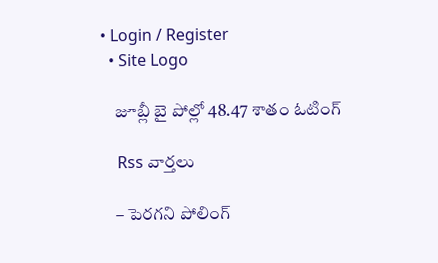• Login / Register
  • Site Logo

    జూబ్లీ బై పోల్లో 48.47 శాతం ఓటింగ్

    Rss వార్తలు

    – పెరగని పోలింగ్‌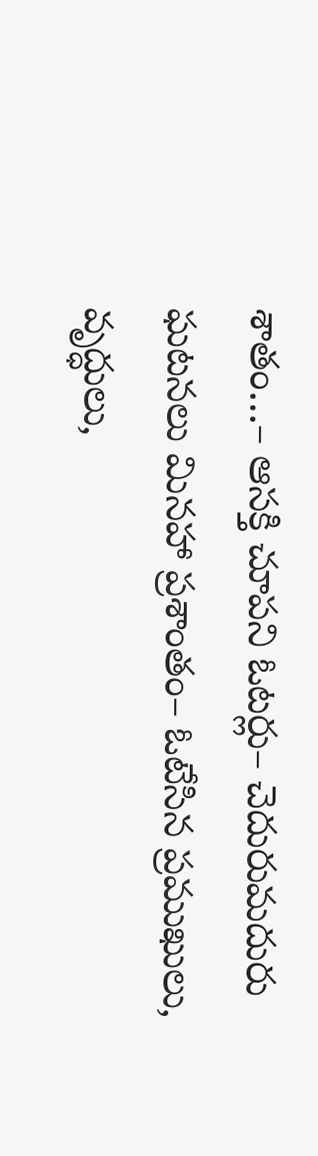శాతం…– ఆసక్తి చూపని ఓటర్లు– చెదురుమదురు ఘటనలు మినహా ప్రశాంతం– ఓటేసిన ప్రముఖులు, వృద్ధులు,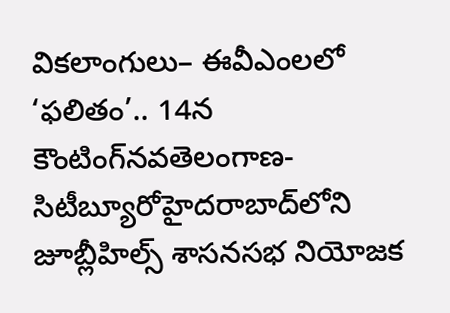వికలాంగులు– ఈవీఎంలలో ‘ఫలితం’.. 14న కౌంటింగ్‌నవతెలంగాణ-సిటీబ్యూరోహైదరాబాద్‌లోని జూబ్లీహిల్స్‌ శాసనసభ నియోజక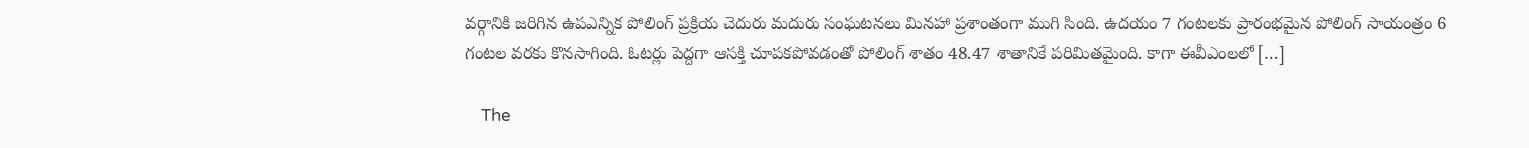వర్గానికి జరిగిన ఉపఎన్నిక పోలింగ్‌ ప్రక్రియ చెదురు మదురు సంఘటనలు మినహా ప్రశాంతంగా ముగి సింది. ఉదయం 7 గంటలకు ప్రారంభమైన పోలింగ్‌ సాయంత్రం 6 గంటల వరకు కొనసాగింది. ఓటర్లు పెద్దగా ఆసక్తి చూపకపోవడంతో పోలింగ్‌ శాతం 48.47 శాతానికే పరిమితమైంది. కాగా ఈవీఎంలలో […]

    The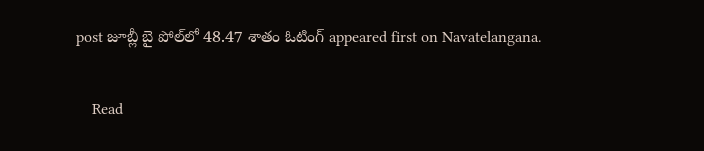post జూబ్లీ బై పోల్‌లో 48.47 శాతం ఓటింగ్‌ appeared first on Navatelangana.

    Read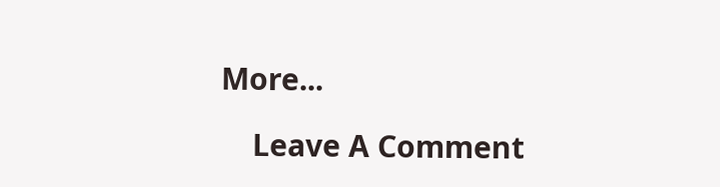More...

    Leave A Comment